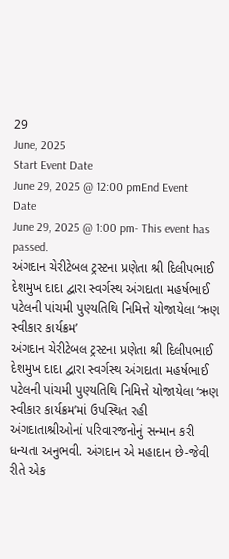29
June, 2025
Start Event Date
June 29, 2025 @ 12:00 pmEnd Event Date
June 29, 2025 @ 1:00 pm- This event has passed.
અંગદાન ચેરીટેબલ ટ્રસ્ટના પ્રણેતા શ્રી દિલીપભાઈ દેશમુખ દાદા દ્વારા સ્વર્ગસ્થ અંગદાતા મહર્ષભાઈ પટેલની પાંચમી પુણ્યતિથિ નિમિત્તે યોજાયેલા ‘ઋણ સ્વીકાર કાર્યક્રમ’
અંગદાન ચેરીટેબલ ટ્રસ્ટના પ્રણેતા શ્રી દિલીપભાઈ દેશમુખ દાદા દ્વારા સ્વર્ગસ્થ અંગદાતા મહર્ષભાઈ પટેલની પાંચમી પુણ્યતિથિ નિમિત્તે યોજાયેલા ‘ઋણ સ્વીકાર કાર્યક્રમ’માં ઉપસ્થિત રહી અંગદાતાશ્રીઓનાં પરિવારજનોનું સન્માન કરી ધન્યતા અનુભવી. અંગદાન એ મહાદાન છે-જેવી રીતે એક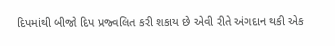દિપમાંથી બીજો દિપ પ્રજ્વલિત કરી શકાય છે એવી રીતે અંગદાન થકી એક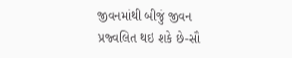જીવનમાંથી બીજું જીવન પ્રજ્વલિત થઇ શકે છે-સૌ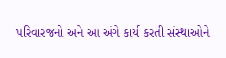પરિવારજનો અને આ અંગે કાર્ય કરતી સંસ્થાઓને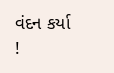વંદન કર્યા !